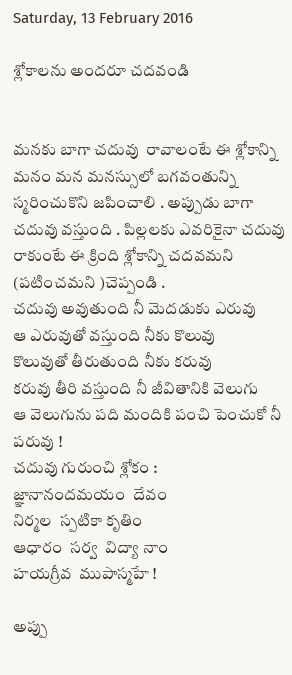Saturday, 13 February 2016

శ్లోకాలను అందరూ చదవండి


మనకు బాగా చదువు  రావాలంటే ఈ శ్లోకాన్ని మనం మన మనస్సులో బగవంతున్ని స్మరించుకొని జపించాలి . అప్పుడు బాగా చదువు వస్తుంది . పిల్లలకు ఎవరికైనా చదువు రాకుంటే ఈ క్రింది శ్లోకాన్ని చదవమని (పటించమని )చెప్పండి .
చదువు అవుతుంది నీ మెదడుకు ఎరువు
ఆ ఎరువుతో వస్తుంది నీకు కొలువు
కొలువుతో తీరుతుంది నీకు కరువు
కరువు తీరి వస్తుంది నీ జీవితానికి వెలుగు
ఆ వెలుగును పది మందికి పంచి పెంచుకో నీ పరువు !
చదువు గురుంచి శ్లోకం :
జ్ఞానానందమయం  దేవం
నిర్మల  స్పటికా కృతిం
ఆధారం  సర్వ  విద్యా నాం
హయగ్రీవ  ముపాస్మహే !

అప్పు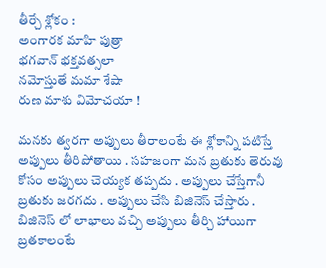తీర్చే శ్లోకం :
అంగారక మాహి పుత్రా
భగవాన్ భక్తవత్సలా
నమోస్తుతే మమా శేషా
రుణ మాశు విమోచయా !

మనకు త్వరగా అప్పులు తీరాలంటే ఈ శ్లోకాన్ని పటిస్తే అప్పులు తీరిపోతాయి . సహజంగా మన బ్రతుకు తెరువు కోసం అప్పులు చెయ్యక తప్పదు . అప్పులు చేస్తేగానీ బ్రతుకు జరగదు . అప్పులు చేసి బిజినెస్ చేస్తారు . బిజినెస్ లో లాభాలు వచ్చి అప్పులు తీర్చి హాయిగా బ్రతకాలంటే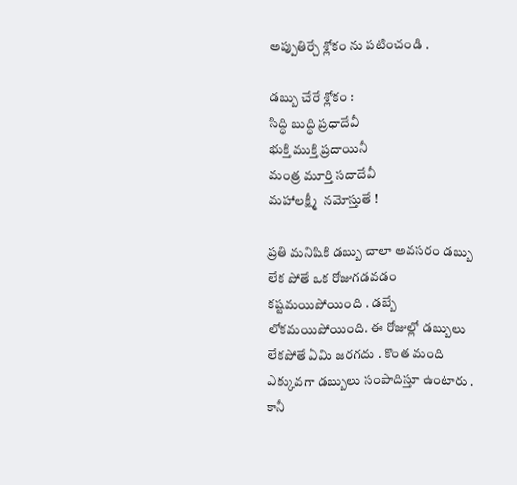అప్పుతిర్చే శ్లోకం ను పటించండి .

డబ్బు చేరే శ్లోకం :
సిద్ధి బుద్ధి ప్రధాదేవీ
భుక్తి ముక్తి ప్రదాయినీ
మంత్ర మూర్తి సదాదేవీ
మహాలక్ష్మీ  నమోస్తుతే !

ప్రతి మనిషికి డబ్బు చాలా అవసరం డబ్బు లేక పోతే ఒక రోజుగడవడం కష్టమయిపోయింది . డబ్బే లోకమయిపోయింది. ఈ రోజుల్లో డబ్బులు లేకపోతే ఏమి జరగదు . కొంత మంది ఎక్కువగా డబ్బులు సంపాదిస్తూ ఉంటారు . కానీ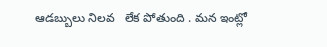ఆడబ్బులు నిలవ   లేక పోతుంది . మన ఇంట్లో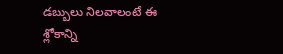డబ్బులు నిలవాలంటే ఈ శ్లోకాన్ని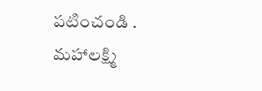పటించండి . మహాలక్ష్మి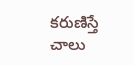కరుణిస్తే చాలు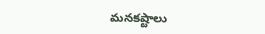మనకష్టాలు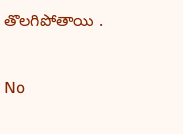తొలగిపోతాయి .


No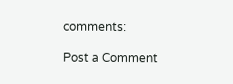comments:

Post a Comment